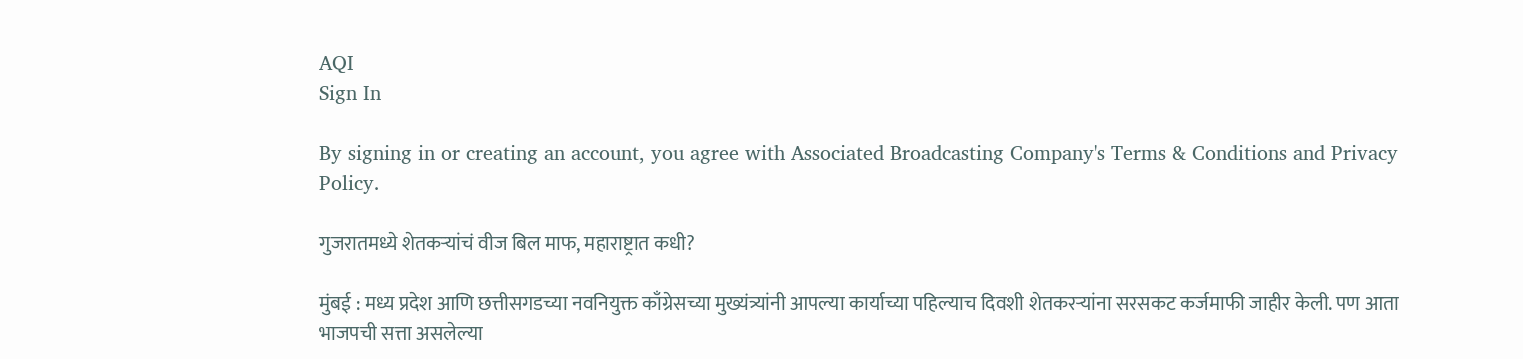AQI
Sign In

By signing in or creating an account, you agree with Associated Broadcasting Company's Terms & Conditions and Privacy Policy.

गुजरातमध्ये शेतकऱ्यांचं वीज बिल माफ, महाराष्ट्रात कधी?

मुंबई : मध्य प्रदेश आणि छत्तीसगडच्या नवनियुक्त काँग्रेसच्या मुख्यंत्र्यांनी आपल्या कार्याच्या पहिल्याच दिवशी शेतकरऱ्यांना सरसकट कर्जमाफी जाहीर केली. पण आता भाजपची सत्ता असलेल्या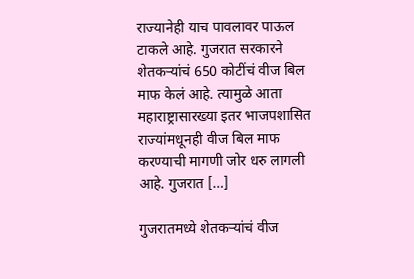राज्यानेही याच पावलावर पाऊल टाकले आहे. गुजरात सरकारने शेतकऱ्यांचं 650 कोटींचं वीज बिल माफ केलं आहे. त्यामुळे आता महाराष्ट्रासारख्या इतर भाजपशासित राज्यांमधूनही वीज बिल माफ करण्याची मागणी जोर धरु लागली आहे. गुजरात […]

गुजरातमध्ये शेतकऱ्यांचं वीज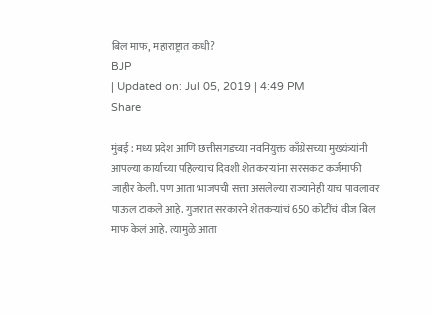बिल माफ, महाराष्ट्रात कधी?
BJP
| Updated on: Jul 05, 2019 | 4:49 PM
Share

मुंबई : मध्य प्रदेश आणि छत्तीसगडच्या नवनियुक्त काँग्रेसच्या मुख्यंत्र्यांनी आपल्या कार्याच्या पहिल्याच दिवशी शेतकरऱ्यांना सरसकट कर्जमाफी जाहीर केली. पण आता भाजपची सत्ता असलेल्या राज्यानेही याच पावलावर पाऊल टाकले आहे. गुजरात सरकारने शेतकऱ्यांचं 650 कोटींचं वीज बिल माफ केलं आहे. त्यामुळे आता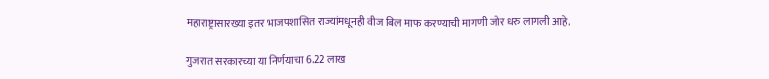महाराष्ट्रासारख्या इतर भाजपशासित राज्यांमधूनही वीज बिल माफ करण्याची मागणी जोर धरु लागली आहे.

गुजरात सरकारच्या या निर्णयाचा 6.22 लाख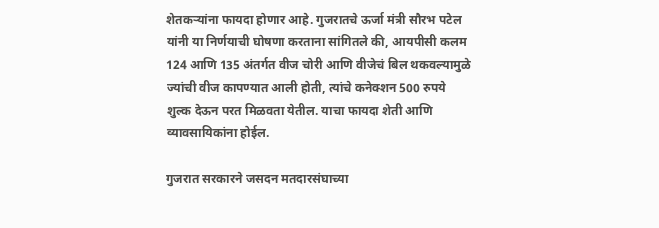शेतकऱ्यांना फायदा होणार आहे. गुजरातचे ऊर्जा मंत्री सौरभ पटेल यांनी या निर्णयाची घोषणा करताना सांगितले की, आयपीसी कलम 124 आणि 135 अंतर्गत वीज चोरी आणि वीजेचं बिल थकवल्यामुळे ज्यांची वीज कापण्यात आली होती, त्यांचे कनेक्शन 500 रुपये शुल्क देऊन परत मिळवता येतील. याचा फायदा शेती आणि व्यावसायिकांना होईल.

गुजरात सरकारने जसदन मतदारसंघाच्या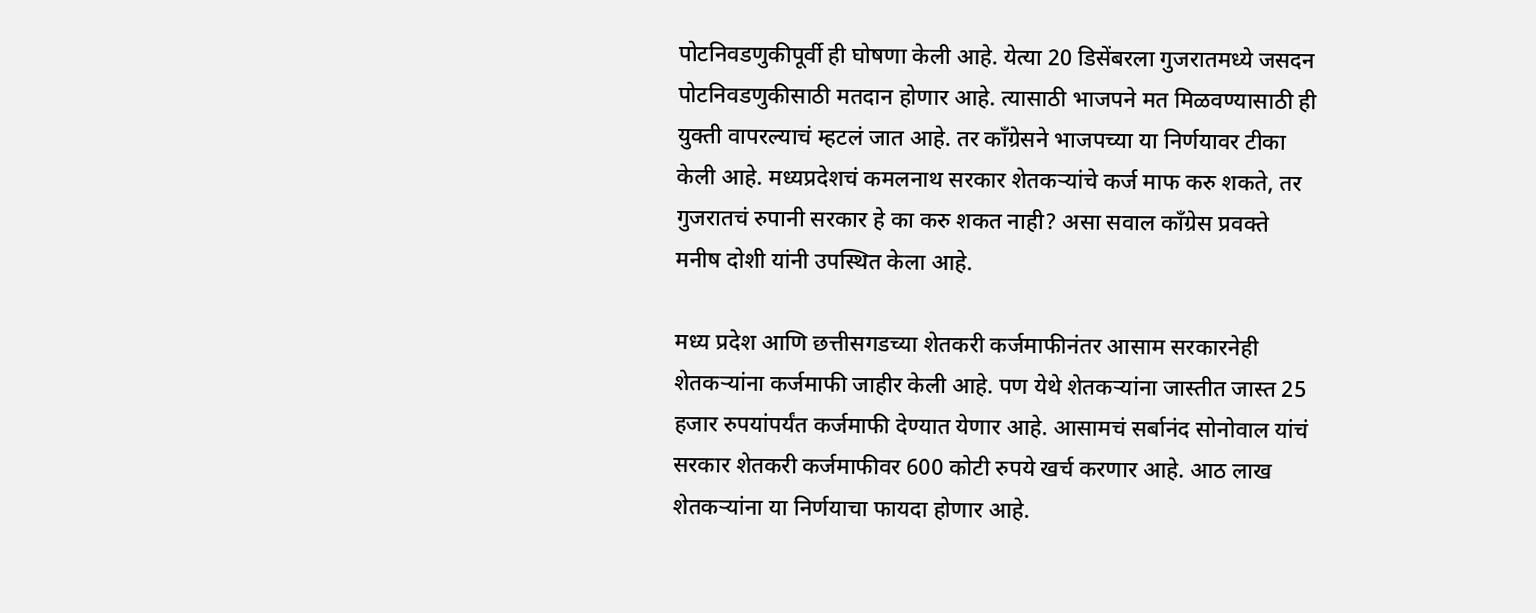पोटनिवडणुकीपूर्वी ही घोषणा केली आहे. येत्या 20 डिसेंबरला गुजरातमध्ये जसदन पोटनिवडणुकीसाठी मतदान होणार आहे. त्यासाठी भाजपने मत मिळवण्यासाठी ही युक्ती वापरल्याचं म्हटलं जात आहे. तर काँग्रेसने भाजपच्या या निर्णयावर टीका केली आहे. मध्यप्रदेशचं कमलनाथ सरकार शेतकऱ्यांचे कर्ज माफ करु शकते, तर गुजरातचं रुपानी सरकार हे का करु शकत नाही? असा सवाल काँग्रेस प्रवक्ते मनीष दोशी यांनी उपस्थित केला आहे.

मध्य प्रदेश आणि छत्तीसगडच्या शेतकरी कर्जमाफीनंतर आसाम सरकारनेही शेतकऱ्यांना कर्जमाफी जाहीर केली आहे. पण येथे शेतकऱ्यांना जास्तीत जास्त 25 हजार रुपयांपर्यंत कर्जमाफी देण्यात येणार आहे. आसामचं सर्बानंद सोनोवाल यांचं सरकार शेतकरी कर्जमाफीवर 600 कोटी रुपये खर्च करणार आहे. आठ लाख शेतकऱ्यांना या निर्णयाचा फायदा होणार आहे.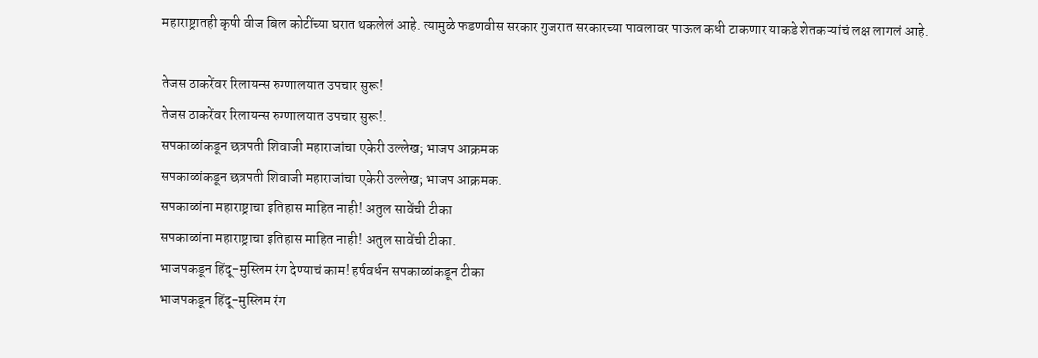महाराष्ट्रातही कृषी वीज बिल कोटींच्या घरात थकलेलं आहे. त्यामुळे फडणवीस सरकार गुजरात सरकारच्या पावलावर पाऊल कधी टाकणार याकडे शेतकऱ्यांचं लक्ष लागलं आहे.

तेजस ठाकरेंवर रिलायन्स रुग्णालयात उपचार सुरू!
तेजस ठाकरेंवर रिलायन्स रुग्णालयात उपचार सुरू!.
सपकाळांकडून छत्रपती शिवाजी महाराजांचा एकेरी उल्लेख; भाजप आक्रमक
सपकाळांकडून छत्रपती शिवाजी महाराजांचा एकेरी उल्लेख; भाजप आक्रमक.
सपकाळांना महाराष्ट्राचा इतिहास माहित नाही! अतुल सावेंची टीका
सपकाळांना महाराष्ट्राचा इतिहास माहित नाही! अतुल सावेंची टीका.
भाजपकडून हिंदू-मुस्लिम रंग देण्याचं काम! हर्षवर्धन सपकाळांकडून टीका
भाजपकडून हिंदू-मुस्लिम रंग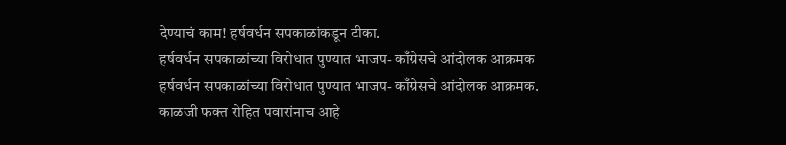देण्याचं काम! हर्षवर्धन सपकाळांकडून टीका.
हर्षवर्धन सपकाळांच्या विरोधात पुण्यात भाजप- काँग्रेसचे आंदोलक आक्रमक
हर्षवर्धन सपकाळांच्या विरोधात पुण्यात भाजप- काँग्रेसचे आंदोलक आक्रमक.
काळजी फक्त रोहित पवारांनाच आहे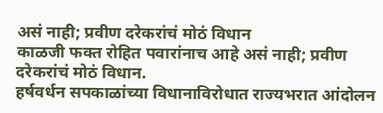असं नाही; प्रवीण दरेकरांचं मोठं विधान
काळजी फक्त रोहित पवारांनाच आहे असं नाही; प्रवीण दरेकरांचं मोठं विधान.
हर्षवर्धन सपकाळांच्या विधानाविरोधात राज्यभरात आंदोलन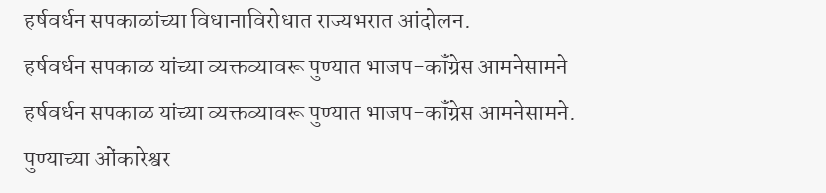हर्षवर्धन सपकाळांच्या विधानाविरोधात राज्यभरात आंदोलन.
हर्षवर्धन सपकाळ यांच्या व्यक्तव्यावरू पुण्यात भाजप-कॉंग्रेस आमनेसामने
हर्षवर्धन सपकाळ यांच्या व्यक्तव्यावरू पुण्यात भाजप-कॉंग्रेस आमनेसामने.
पुण्याच्या ओंकारेश्वर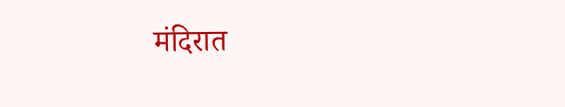मंदिरात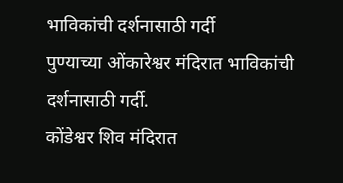भाविकांची दर्शनासाठी गर्दी
पुण्याच्या ओंकारेश्वर मंदिरात भाविकांची दर्शनासाठी गर्दी.
कोंडेश्वर शिव मंदिरात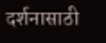दर्शनासाठी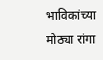भाविकांच्या मोठ्या रांगा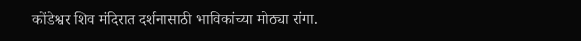कोंडेश्वर शिव मंदिरात दर्शनासाठी भाविकांच्या मोठ्या रांगा.